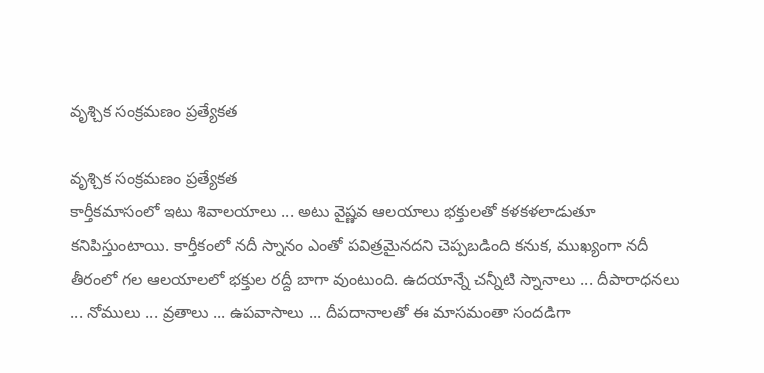వృశ్చిక సంక్రమణం ప్రత్యేకత

వృశ్చిక సంక్రమణం ప్రత్యేకత
కార్తీకమాసంలో ఇటు శివాలయాలు ... అటు వైష్ణవ ఆలయాలు భక్తులతో కళకళలాడుతూ కనిపిస్తుంటాయి. కార్తీకంలో నదీ స్నానం ఎంతో పవిత్రమైనదని చెప్పబడింది కనుక, ముఖ్యంగా నదీ తీరంలో గల ఆలయాలలో భక్తుల రద్దీ బాగా వుంటుంది. ఉదయాన్నే చన్నీటి స్నానాలు ... దీపారాధనలు ... నోములు ... వ్రతాలు ... ఉపవాసాలు ... దీపదానాలతో ఈ మాసమంతా సందడిగా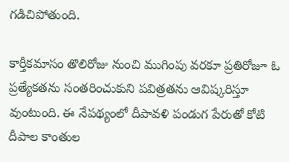గడిచిపోతుంది.

కార్తీకమాసం తొలిరోజు నుంచి ముగింపు వరకూ ప్రతిరోజూ ఓ ప్రత్యేకతను సంతరించుకుని పవిత్రతను ఆవిష్కరిస్తూ వుంటుంది. ఈ నేపథ్యంలో దీపావళి పండుగ పేరుతో కోటి దీపాల కాంతుల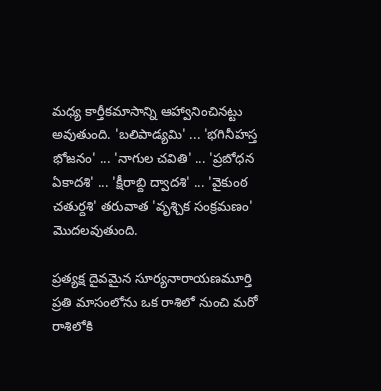మధ్య కార్తీకమాసాన్ని ఆహ్వానించినట్టు అవుతుంది. 'బలిపాడ్యమి' ... 'భగినీహస్త భోజనం' ... 'నాగుల చవితి' ... 'ప్రబోధన ఏకాదశి' ... 'క్షీరాబ్ది ద్వాదశి' ... 'వైకుంఠ చతుర్దశి' తరువాత 'వృశ్చిక సంక్రమణం' మొదలవుతుంది.

ప్రత్యక్ష దైవమైన సూర్యనారాయణమూర్తి ప్రతి మాసంలోను ఒక రాశిలో నుంచి మరో రాశిలోకి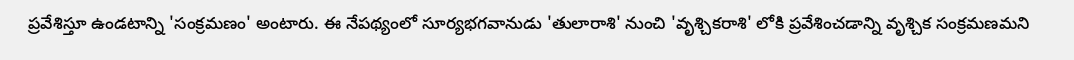ప్రవేశిస్తూ ఉండటాన్ని 'సంక్రమణం' అంటారు. ఈ నేపథ్యంలో సూర్యభగవానుడు 'తులారాశి' నుంచి 'వృశ్చికరాశి' లోకి ప్రవేశించడాన్ని వృశ్చిక సంక్రమణమని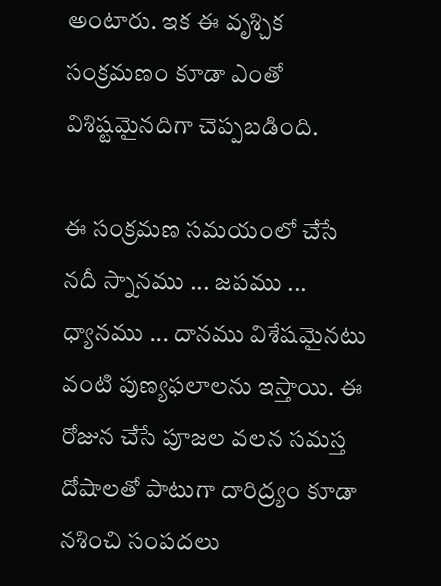అంటారు. ఇక ఈ వృశ్చిక సంక్రమణం కూడా ఎంతో విశిష్టమైనదిగా చెప్పబడింది.

ఈ సంక్రమణ సమయంలో చేసే నదీ స్నానము ... జపము ... ధ్యానము ... దానము విశేషమైనటు వంటి పుణ్యఫలాలను ఇస్తాయి. ఈ రోజున చేసే పూజల వలన సమస్త దోషాలతో పాటుగా దారిద్ర్యం కూడా నశించి సంపదలు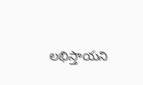లభిస్తాయని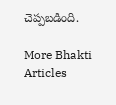చెప్పబడింది.

More Bhakti Articles